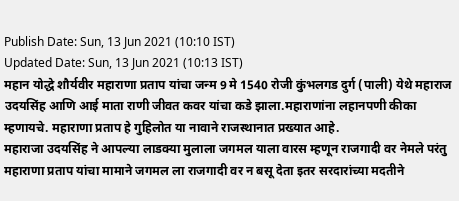Publish Date: Sun, 13 Jun 2021 (10:10 IST)
Updated Date: Sun, 13 Jun 2021 (10:13 IST)
महान योद्धे शौर्यवीर महाराणा प्रताप यांचा जन्म 9 मे 1540 रोजी कुंभलगड दुर्ग (पाली) येथे महाराज उदयसिंह आणि आई माता राणी जीवत कवर यांचा कडे झाला.महाराणांना लहानपणी कीका म्हणायचे. महाराणा प्रताप हे गुहिलोत या नावाने राजस्थानात प्रख्यात आहे.
महाराजा उदयसिंह ने आपल्या लाडक्या मुलाला जगमल याला वारस म्हणून राजगादी वर नेमले परंतु महाराणा प्रताप यांचा मामाने जगमल ला राजगादी वर न बसू देता इतर सरदारांच्या मदतीने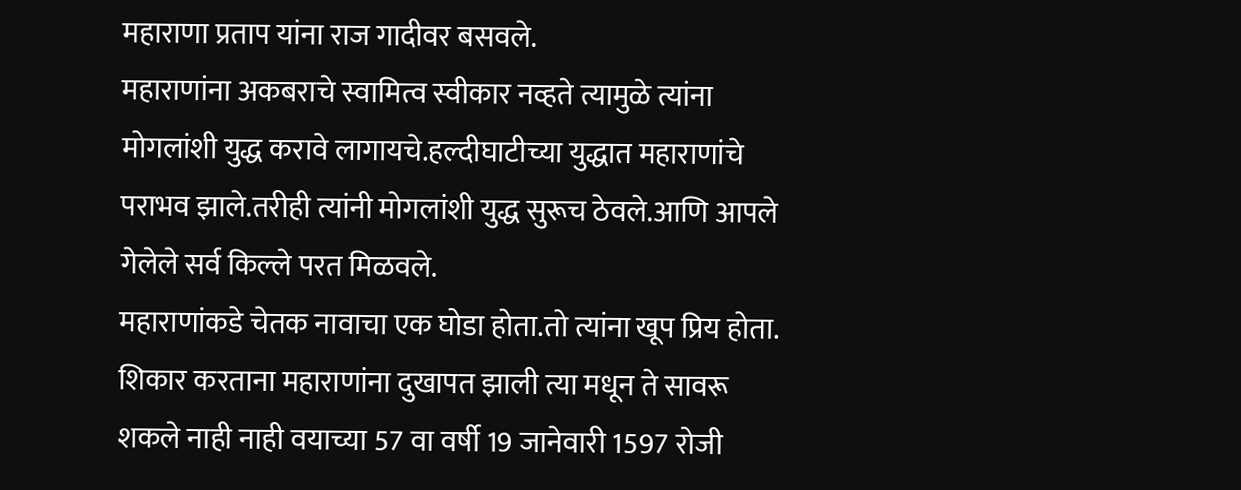महाराणा प्रताप यांना राज गादीवर बसवले.
महाराणांना अकबराचे स्वामित्व स्वीकार नव्हते त्यामुळे त्यांना मोगलांशी युद्ध करावे लागायचे.हल्दीघाटीच्या युद्धात महाराणांचे पराभव झाले.तरीही त्यांनी मोगलांशी युद्ध सुरूच ठेवले.आणि आपले गेलेले सर्व किल्ले परत मिळवले.
महाराणांकडे चेतक नावाचा एक घोडा होता.तो त्यांना खूप प्रिय होता.
शिकार करताना महाराणांना दुखापत झाली त्या मधून ते सावरू शकले नाही नाही वयाच्या 57 वा वर्षी 19 जानेवारी 1597 रोजी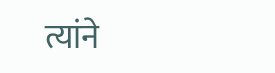त्यांने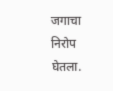जगाचा निरोप घेतला.